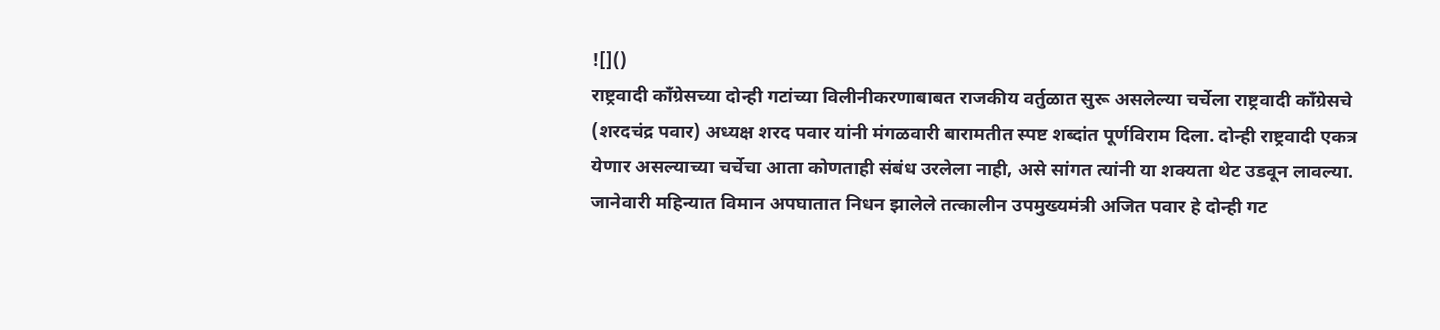![]()
राष्ट्रवादी काँग्रेसच्या दोन्ही गटांच्या विलीनीकरणाबाबत राजकीय वर्तुळात सुरू असलेल्या चर्चेला राष्ट्रवादी काँग्रेसचे (शरदचंद्र पवार) अध्यक्ष शरद पवार यांनी मंगळवारी बारामतीत स्पष्ट शब्दांत पूर्णविराम दिला. दोन्ही राष्ट्रवादी एकत्र येणार असल्याच्या चर्चेचा आता कोणताही संबंध उरलेला नाही, असे सांगत त्यांनी या शक्यता थेट उडवून लावल्या. जानेवारी महिन्यात विमान अपघातात निधन झालेले तत्कालीन उपमुख्यमंत्री अजित पवार हे दोन्ही गट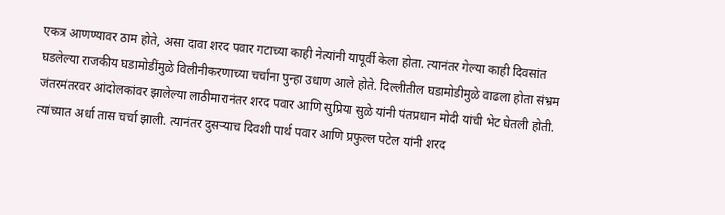एकत्र आणण्यावर ठाम होते, असा दावा शरद पवार गटाच्या काही नेत्यांनी यापूर्वी केला होता. त्यानंतर गेल्या काही दिवसांत घडलेल्या राजकीय घडामोडींमुळे विलीनीकरणाच्या चर्चांना पुन्हा उधाण आले होते. दिल्लीतील घडामोडीमुळे वाढला होता संभ्रम जंतरमंतरवर आंदोलकांवर झालेल्या लाठीमारानंतर शरद पवार आणि सुप्रिया सुळे यांनी पंतप्रधान मोदी यांची भेट घेतली होती. त्यांच्यात अर्धा तास चर्चा झाली. त्यानंतर दुसऱ्याच दिवशी पार्थ पवार आणि प्रफुल्ल पटेल यांनी शरद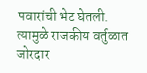पवारांची भेट घेतली. त्यामुळे राजकीय वर्तुळात जोरदार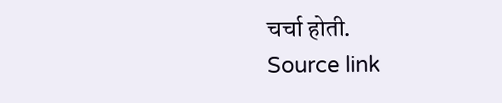चर्चा होती.
Source link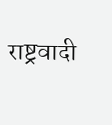राष्ट्रवादी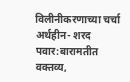विलीनीकरणाच्या चर्चा अर्थहीन- शरद पवार:बारामतीत वक्तव्य,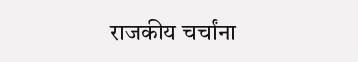राजकीय चर्चांना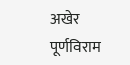अखेर पूर्णविराम